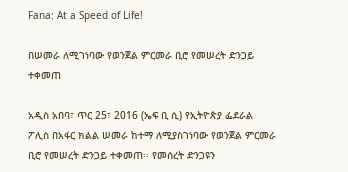Fana: At a Speed of Life!

በሠመራ ለሚገነባው የወንጀል ምርመራ ቢሮ የመሠረት ድንጋይ ተቀመጠ

አዲስ አበባ፣ ጥር 25፣ 2016 (ኤፍ ቢ ሲ) የኢትዮጵያ ፌደራል ፖሊስ በአፋር ክልል ሠመራ ከተማ ለሚያስገነባው የወንጀል ምርመራ ቢሮ የመሠረት ድንጋይ ተቀመጠ፡፡ የመሰረት ድንጋዩን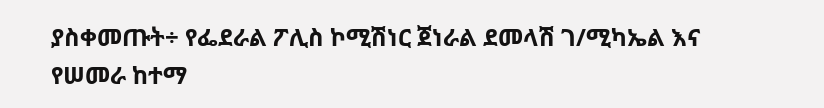ያስቀመጡት÷ የፌደራል ፖሊስ ኮሚሽነር ጀነራል ደመላሽ ገ/ሚካኤል እና የሠመራ ከተማ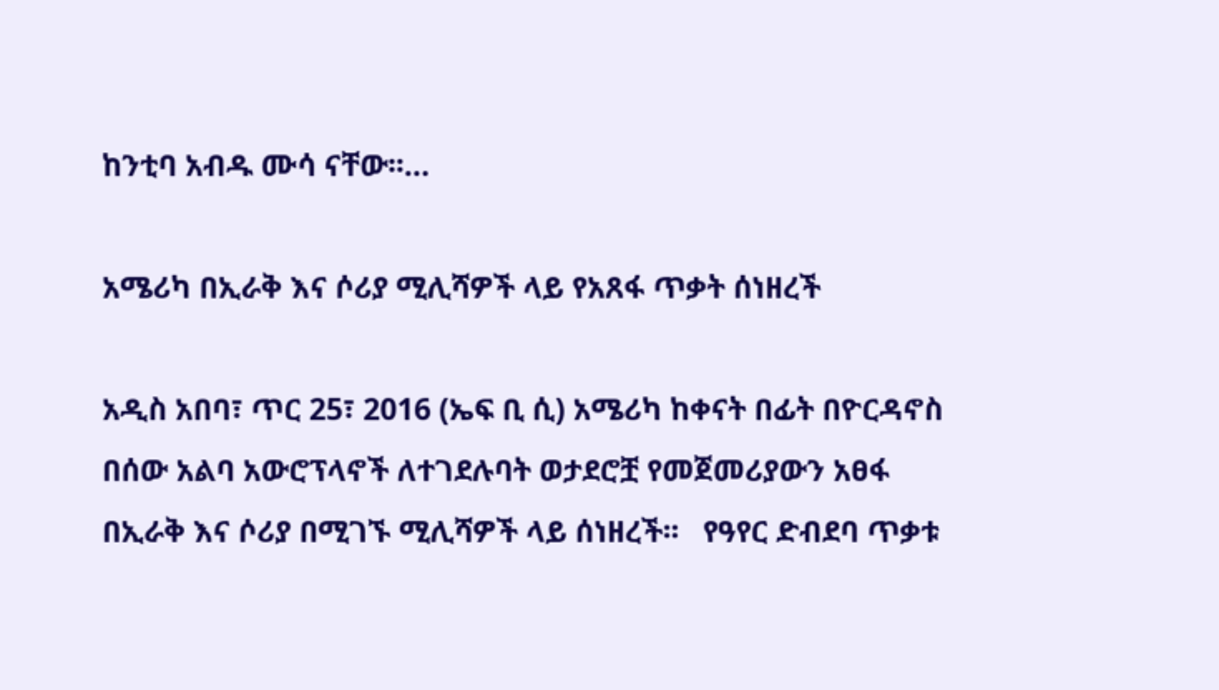ከንቲባ አብዱ ሙሳ ናቸው፡፡…

አሜሪካ በኢራቅ እና ሶሪያ ሚሊሻዎች ላይ የአጸፋ ጥቃት ሰነዘረች

አዲስ አበባ፣ ጥር 25፣ 2016 (ኤፍ ቢ ሲ) አሜሪካ ከቀናት በፊት በዮርዳኖስ በሰው አልባ አውሮፕላኖች ለተገደሉባት ወታደሮቿ የመጀመሪያውን አፀፋ በኢራቅ እና ሶሪያ በሚገኙ ሚሊሻዎች ላይ ሰነዘረች፡፡   የዓየር ድብደባ ጥቃቱ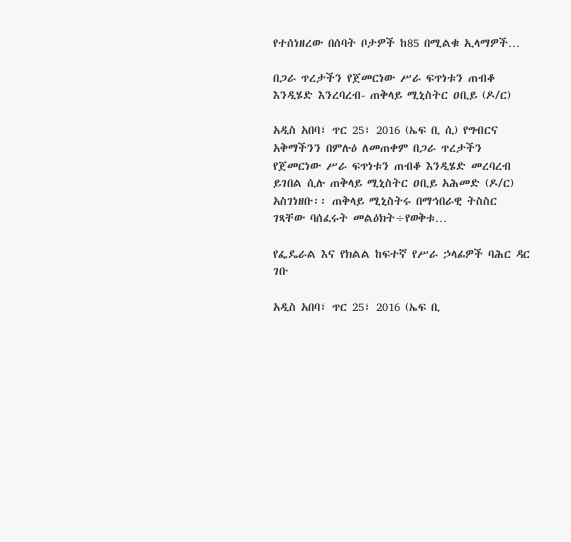የተሰነዘረው በሰባት ቦታዎች ከ85 በሚልቁ ኢላማዎች…

በጋራ ጥረታችን የጀመርነው ሥራ ፍጥነቱን ጠብቆ እንዲሄድ እንረባረብ- ጠቅላይ ሚኒስትር ዐቢይ (ዶ/ር)

አዲስ አበባ፣ ጥር 25፣ 2016 (ኤፍ ቢ ሲ) የግብርና አቅማችንን በምሉዕ ለመጠቀም በጋራ ጥረታችን የጀመርነው ሥራ ፍጥነቱን ጠብቆ እንዲሄድ መረባረብ ይገበል ሲሉ ጠቅላይ ሚኒስትር ዐቢይ አሕመድ (ዶ/ር) አስገነዘቡ፡፡ ጠቅላይ ሚኒስትሩ በማኅበራዊ ትስስር ገጻቸው ባሰፈሩት መልዕክት÷የወቅቱ…

የፌዴራል እና የክልል ከፍተኛ የሥራ ኃላፊዎች ባሕር ዳር ገቡ

አዲስ አበባ፣ ጥር 25፣ 2016 (ኤፍ ቢ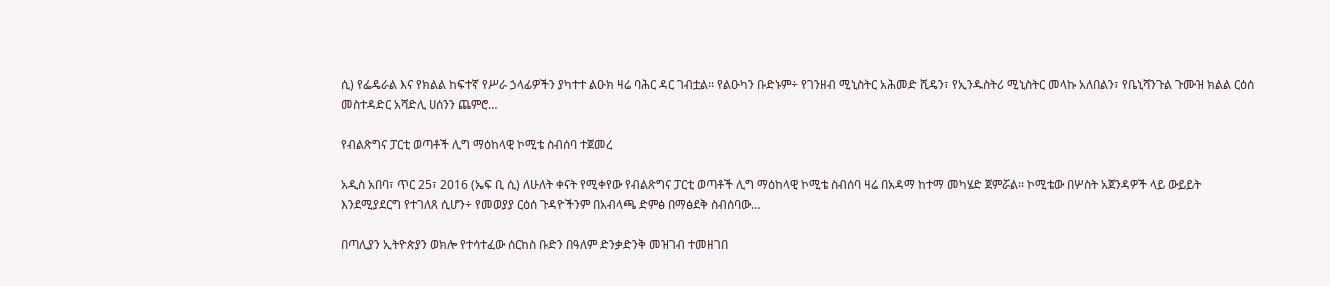ሲ) የፌዴራል እና የክልል ከፍተኛ የሥራ ኃላፊዎችን ያካተተ ልዑክ ዛሬ ባሕር ዳር ገብቷል፡፡ የልዑካን ቡድኑም÷ የገንዘብ ሚኒስትር አሕመድ ሺዴን፣ የኢንዱስትሪ ሚኒስትር መላኩ አለበልን፣ የቤኒሻንጉል ጉሙዝ ክልል ርዕሰ መስተዳድር አሻድሊ ሀሰንን ጨምሮ…

የብልጽግና ፓርቲ ወጣቶች ሊግ ማዕከላዊ ኮሚቴ ስብሰባ ተጀመረ

አዲስ አበባ፣ ጥር 25፣ 2016 (ኤፍ ቢ ሲ) ለሁለት ቀናት የሚቀየው የብልጽግና ፓርቲ ወጣቶች ሊግ ማዕከላዊ ኮሚቴ ስብሰባ ዛሬ በአዳማ ከተማ መካሄድ ጀምሯል፡፡ ኮሚቴው በሦስት አጀንዳዎች ላይ ውይይት እንደሚያደርግ የተገለጸ ሲሆን÷ የመወያያ ርዕሰ ጉዳዮችንም በአብላጫ ድምፅ በማፅደቅ ስብሰባው…

በጣሊያን ኢትዮጵያን ወክሎ የተሳተፈው ሰርከስ ቡድን በዓለም ድንቃድንቅ መዝገብ ተመዘገበ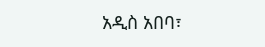አዲስ አበባ፣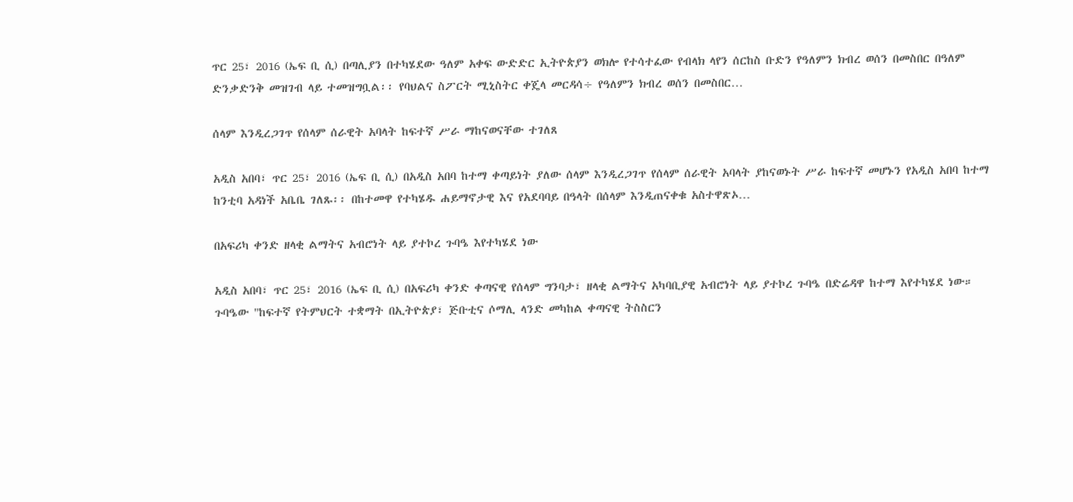ጥር 25፣ 2016 (ኤፍ ቢ ሲ) በጣሊያን በተካሄደው ዓለም አቀፍ ውድድር ኢትዮጵያን ወክሎ የተሳተፈው የብላክ ላየን ሰርከስ ቡድን የዓለምን ክብረ ወሰን በመስበር በዓለም ድንቃድንቅ መዝገብ ላይ ተመዝግቧል፡፡ የባህልና ስፖርት ሚኒስትር ቀጄላ መርዳሳ÷ የዓለምን ክብረ ወሰን በመስበር…

ሰላም እንዲረጋገጥ የሰላም ሰራዊት አባላት ከፍተኛ ሥራ ማከናወናቸው ተገለጸ

አዲስ አበባ፣ ጥር 25፣ 2016 (ኤፍ ቢ ሲ) በአዲስ አበባ ከተማ ቀጣይነት ያለው ሰላም እንዲረጋገጥ የሰላም ሰራዊት አባላት ያከናወኑት ሥራ ከፍተኛ መሆኑን የአዲስ አበባ ከተማ ከንቲባ አዳነች አቤቤ ገለጹ፡፡ በከተመዋ የተካሄዱ ሐይማኖታዊ እና የአደባባይ በዓላት በሰላም እንዲጠናቀቁ አስተዋጽኦ…

በአፍሪካ ቀንድ ዘላቂ ልማትና አብሮነት ላይ ያተኮረ ጉባዔ እየተካሄደ ነው

አዲስ አበባ፣ ጥር 25፣ 2016 (ኤፍ ቢ ሲ) በአፍሪካ ቀንድ ቀጣናዊ የሰላም ግንባታ፣ ዘላቂ ልማትና አካባቢያዊ አብሮነት ላይ ያተኮረ ጉባዔ በድሬዳዋ ከተማ እየተካሄደ ነው። ጉባዔው "ከፍተኛ የትምህርት ተቋማት በኢትዮጵያ፣ ጅቡቲና ሶማሊ ላንድ መካከል ቀጣናዊ ትስስርን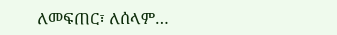ለመፍጠር፣ ለሰላም…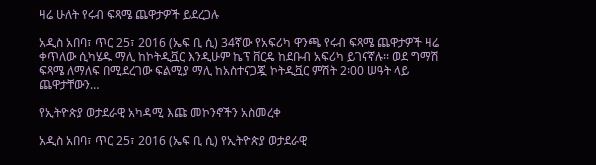ዛሬ ሁለት የሩብ ፍጻሜ ጨዋታዎች ይደረጋሉ

አዲስ አበባ፣ ጥር 25፣ 2016 (ኤፍ ቢ ሲ) 34ኛው የአፍሪካ ዋንጫ የሩብ ፍጻሜ ጨዋታዎች ዛሬ ቀጥለው ሲካሄዱ ማሊ ከኮትዲቯር እንዲሁም ኬፕ ቨርዴ ከደቡብ አፍሪካ ይገናኛሉ፡፡ ወደ ግማሽ ፍጻሜ ለማለፍ በሚደረገው ፍልሚያ ማሊ ከአስተናጋጇ ኮትዲቯር ምሽት 2፡00 ሠዓት ላይ ጨዋታቸውን…

የኢትዮጵያ ወታደራዊ አካዳሚ እጩ መኮንኖችን አስመረቀ

አዲስ አበባ፣ ጥር 25፣ 2016 (ኤፍ ቢ ሲ) የኢትዮጵያ ወታደራዊ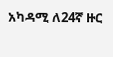አካዳሚ ለ24ኛ ዙር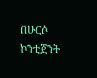በሁርሶ ኮንቲጀንት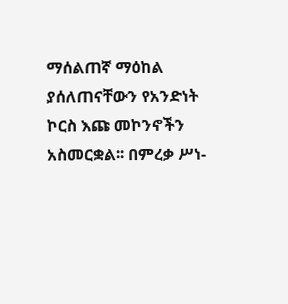ማሰልጠኛ ማዕከል ያሰለጠናቸውን የአንድነት ኮርስ እጩ መኮንኖችን አስመርቋል፡፡ በምረቃ ሥነ-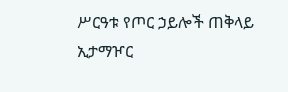ሥርዓቱ የጦር ኃይሎች ጠቅላይ ኢታማዦር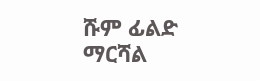ሹም ፊልድ ማርሻል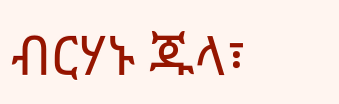ብርሃኑ ጁላ፣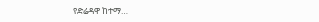የድሬዳዋ ከተማ…